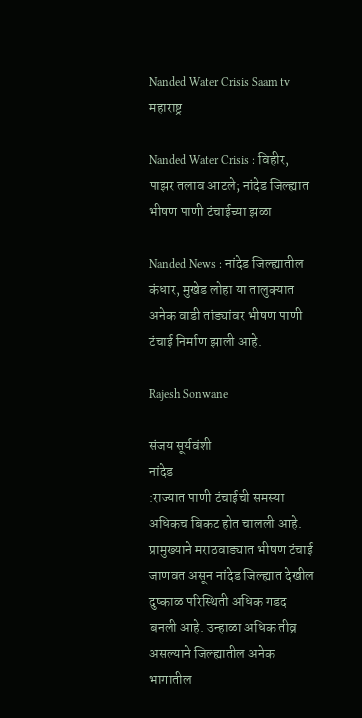Nanded Water Crisis Saam tv
महाराष्ट्र

Nanded Water Crisis : विहीर, पाझर तलाव आटले; नांदेड जिल्ह्यात भीषण पाणी टंचाईच्या झळा

Nanded News : नांदेड जिल्ह्यातील कंधार, मुखेड लोहा या तालुक्यात अनेक वाडी तांड्यांवर भीषण पाणी टंचाई निर्माण झाली आहे.

Rajesh Sonwane

संजय सूर्यवंशी
नांदेड
:राज्यात पाणी टंचाईची समस्या अधिकच बिकट होत चालली आहे. प्रामुख्याने मराठवाड्यात भीषण टंचाई जाणवत असून नांदेड जिल्ह्यात देखील दुष्काळ परिस्थिती अधिक गडद बनली आहे. उन्हाळा अधिक तीव्र असल्याने जिल्ह्यातील अनेक भागातील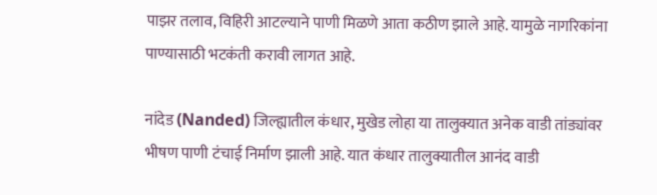पाझर तलाव, विहिरी आटल्याने पाणी मिळणे आता कठीण झाले आहे. यामुळे नागरिकांना पाण्यासाठी भटकंती करावी लागत आहे.

नांदेड (Nanded) जिल्ह्यातील कंधार, मुखेड लोहा या तालुक्यात अनेक वाडी तांड्यांवर भीषण पाणी टंचाई निर्माण झाली आहे. यात कंधार तालुक्यातील आनंद वाडी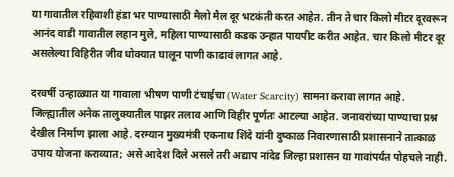या गावातील रहिवाशी हंडा भर पाण्यासाठी मैलो मैल दूर भटकंती करत आहेत. तीन ते चार किलो मीटर दूरवरून आनंद वाडी गावातील लहान मुले, महिला पाण्यासाठी कडक उन्हात पायपीट करीत आहेत. चार किलो मीटर दूर असलेल्या विहिरीत जीव धोक्यात घालून पाणी काढावं लागत आहे.

दरवर्षी उन्हाळ्यात या गावाला भीषण पाणी टंचाईचा (Water Scarcity) सामना करावा लागत आहे. जिल्ह्यातील अनेक तालुक्यातील पाझर तलाव आणि विहीर पूर्णतः आटल्या आहेत. जनावरांच्या पाण्याचा प्रश्न देखील निर्माण झाला आहे. दरम्यान मुख्यमंत्री एकनाथ शिंदे यांनी दुष्काळ निवारणासाठी प्रशासनाने तात्काळ उपाय योजना कराव्यात; असे आदेश दिले असले तरी अद्याप नांदेड जिल्हा प्रशासन या गावांपर्यंत पोहचले नाही.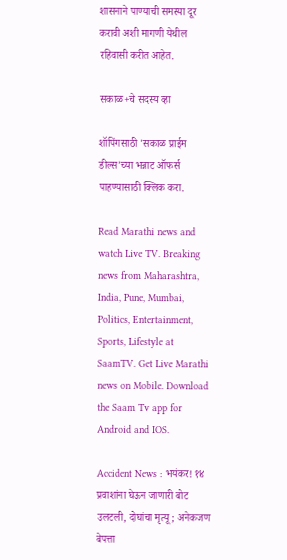शासनाने पाण्याची समस्या दूर करावी अशी मागणी येथील रहिवासी करीत आहेत.

सकाळ+चे सदस्य व्हा

शॉपिंगसाठी 'सकाळ प्राईम डील्स'च्या भन्नाट ऑफर्स पाहण्यासाठी क्लिक करा.

Read Marathi news and watch Live TV. Breaking news from Maharashtra, India, Pune, Mumbai, Politics, Entertainment, Sports, Lifestyle at SaamTV. Get Live Marathi news on Mobile. Download the Saam Tv app for Android and IOS.

Accident News : भयंकर! १४ प्रवाशांना घेऊन जाणारी बोट उलटली, दोघांचा मृत्यू; अनेकजण बेपत्ता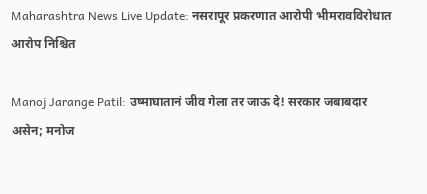Maharashtra News Live Update: नसरापूर प्रकरणात आरोपी भीमरावविरोधात आरोप निश्चित

Manoj Jarange Patil: उष्माघातानं जीव गेला तर जाऊ दे! सरकार जबाबदार असेन; मनोज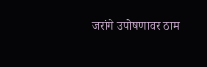जरांगे उपोषणावर ठाम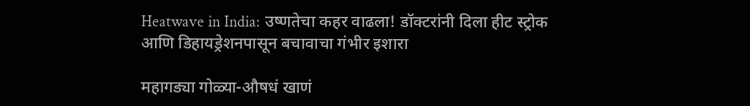Heatwave in India: उष्णतेचा कहर वाढला! डॉक्टरांनी दिला हीट स्ट्रोक आणि डिहायड्रेशनपासून बचावाचा गंभीर इशारा

महागड्या गोळ्या-औषधं खाणं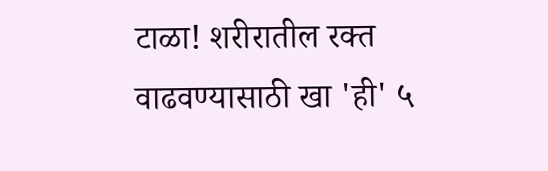टाळा! शरीरातील रक्त वाढवण्यासाठी खा 'ही' ५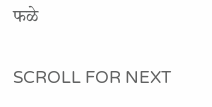फळे

SCROLL FOR NEXT